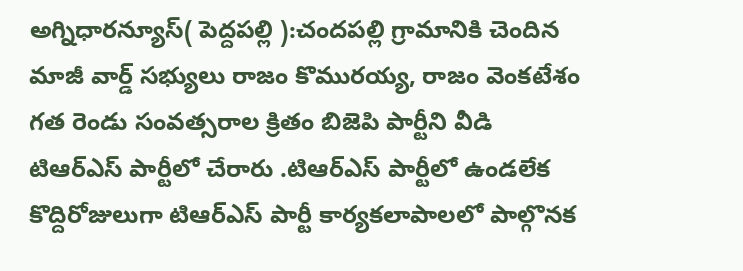అగ్నిధారన్యూస్( పెద్దపల్లి ):చందపల్లి గ్రామానికి చెందిన మాజీ వార్డ్ సభ్యులు రాజం కొమురయ్య, రాజం వెంకటేశం గత రెండు సంవత్సరాల క్రితం బిజెపి పార్టీని వీడి టిఆర్ఎస్ పార్టీలో చేరారు .టిఆర్ఎస్ పార్టీలో ఉండలేక కొద్దిరోజులుగా టిఆర్ఎస్ పార్టీ కార్యకలాపాలలో పాల్గొనక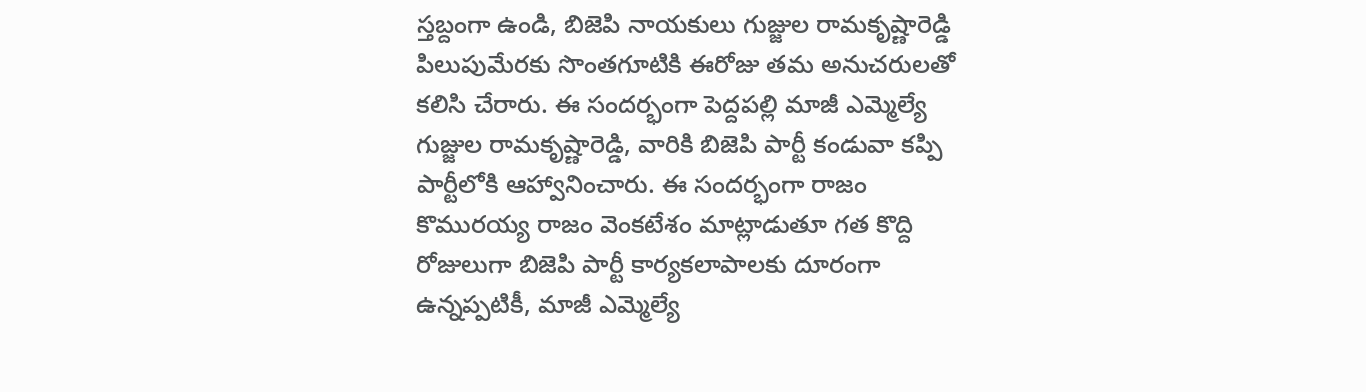స్తబ్దంగా ఉండి, బిజెపి నాయకులు గుజ్జుల రామకృష్ణారెడ్డి పిలుపుమేరకు సొంతగూటికి ఈరోజు తమ అనుచరులతో కలిసి చేరారు. ఈ సందర్భంగా పెద్దపల్లి మాజీ ఎమ్మెల్యే గుజ్జుల రామకృష్ణారెడ్డి, వారికి బిజెపి పార్టీ కండువా కప్పి పార్టీలోకి ఆహ్వానించారు. ఈ సందర్భంగా రాజం కొమురయ్య రాజం వెంకటేశం మాట్లాడుతూ గత కొద్ది రోజులుగా బిజెపి పార్టీ కార్యకలాపాలకు దూరంగా ఉన్నప్పటికీ, మాజీ ఎమ్మెల్యే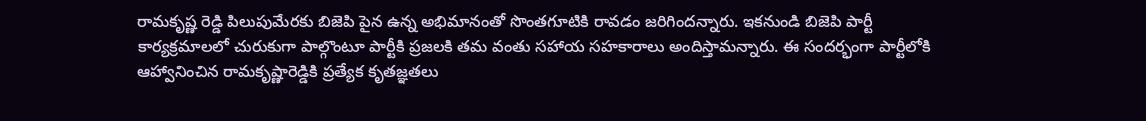రామకృష్ణ రెడ్డి పిలుపుమేరకు బిజెపి పైన ఉన్న అభిమానంతో సొంతగూటికి రావడం జరిగిందన్నారు. ఇకనుండి బిజెపి పార్టీ కార్యక్రమాలలో చురుకుగా పాల్గొంటూ పార్టీకి ప్రజలకి తమ వంతు సహాయ సహకారాలు అందిస్తామన్నారు. ఈ సందర్భంగా పార్టీలోకి ఆహ్వానించిన రామకృష్ణారెడ్డికి ప్రత్యేక కృతజ్ఞతలు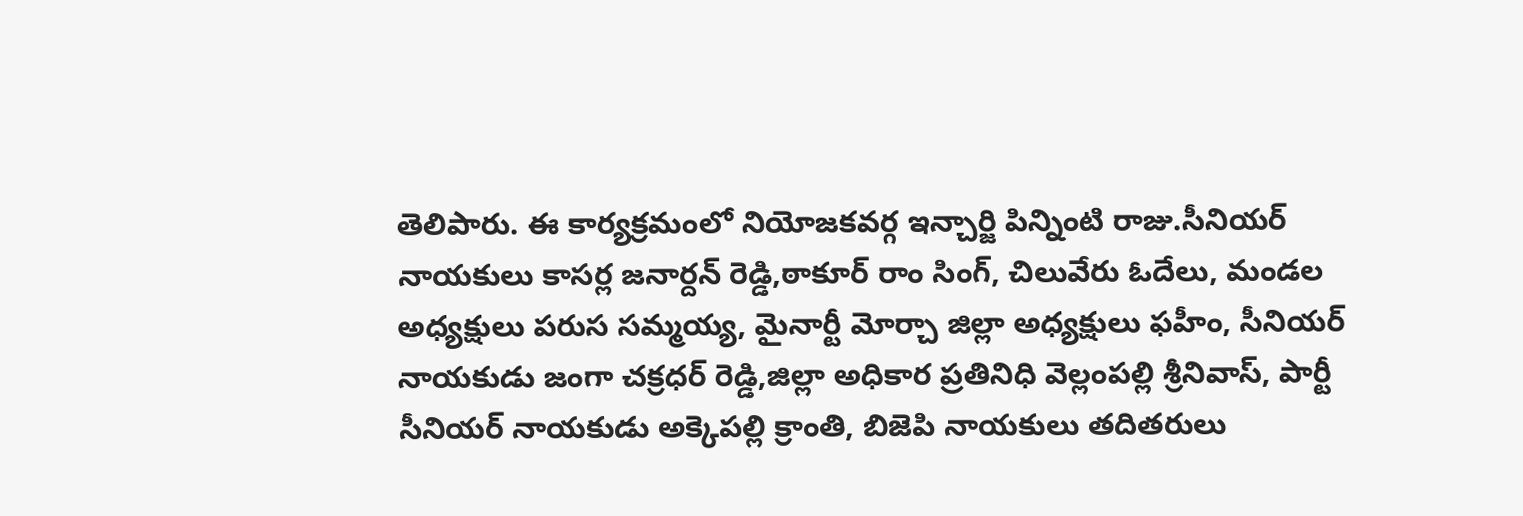తెలిపారు. ఈ కార్యక్రమంలో నియోజకవర్గ ఇన్చార్జి పిన్నింటి రాజు.సీనియర్ నాయకులు కాసర్ల జనార్దన్ రెడ్డి,ఠాకూర్ రాం సింగ్, చిలువేరు ఓదేలు, మండల అధ్యక్షులు పరుస సమ్మయ్య, మైనార్టీ మోర్చా జిల్లా అధ్యక్షులు ఫహీం, సీనియర్ నాయకుడు జంగా చక్రధర్ రెడ్డి,జిల్లా అధికార ప్రతినిధి వెల్లంపల్లి శ్రీనివాస్, పార్టీ సీనియర్ నాయకుడు అక్కెపల్లి క్రాంతి, బిజెపి నాయకులు తదితరులు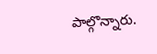పాల్గొన్నారు.